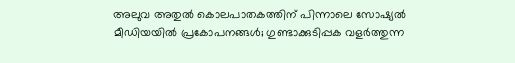അലുവ അതുല്‍ കൊലപാതകത്തിന് പിന്നാലെ സോഷ്യല്‍ മീഡിയയില്‍ പ്രകോപനങ്ങള്‍; ഗുണ്ടാക്കുടിപ്പക വളര്‍ത്തുന്ന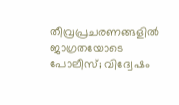തീവ്രപ്രചരണങ്ങളില്‍ ജാഗ്രതയോടെ പോലീസ്; വിദ്വേഷം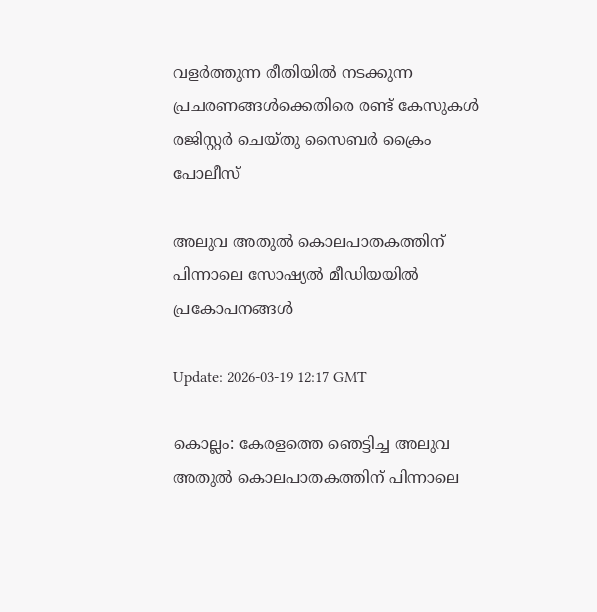വളര്‍ത്തുന്ന രീതിയില്‍ നടക്കുന്ന പ്രചരണങ്ങള്‍ക്കെതിരെ രണ്ട് കേസുകള്‍ രജിസ്റ്റര്‍ ചെയ്തു സൈബര്‍ ക്രൈം പോലീസ്

അലുവ അതുല്‍ കൊലപാതകത്തിന് പിന്നാലെ സോഷ്യല്‍ മീഡിയയില്‍ പ്രകോപനങ്ങള്‍

Update: 2026-03-19 12:17 GMT

കൊല്ലം: കേരളത്തെ ഞെട്ടിച്ച അലുവ അതുല്‍ കൊലപാതകത്തിന് പിന്നാലെ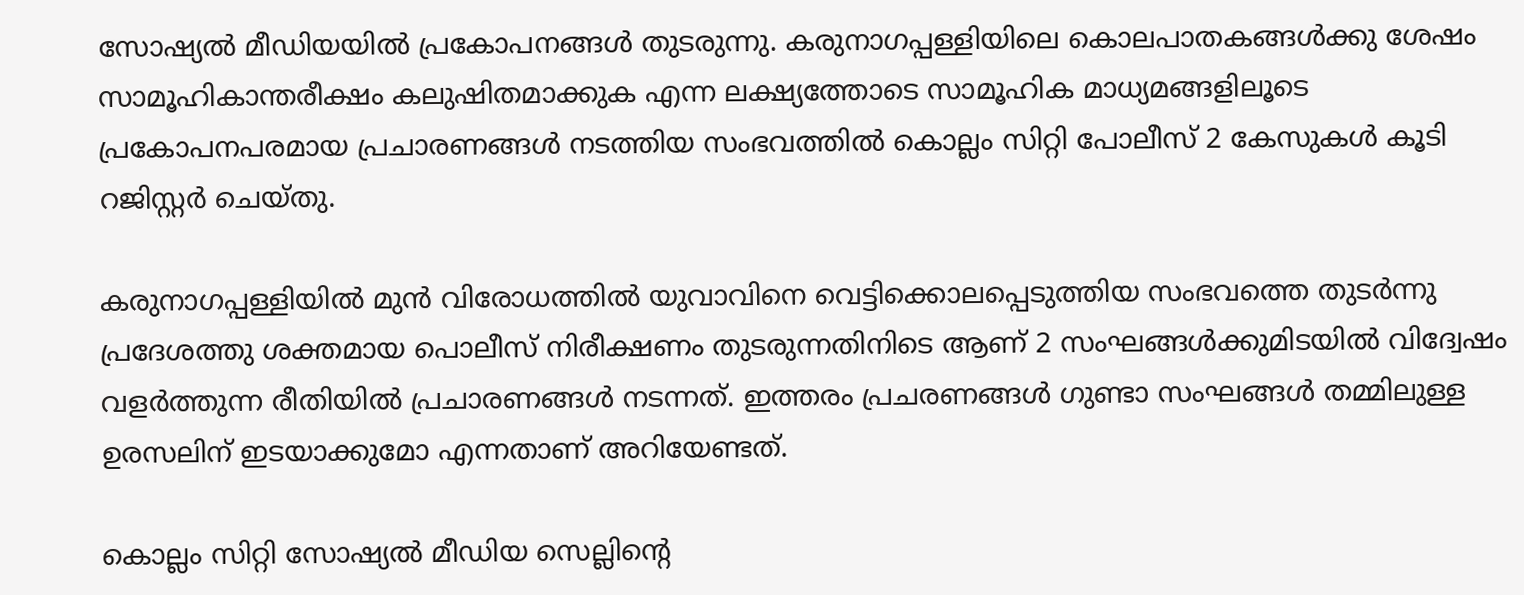സോഷ്യല്‍ മീഡിയയില്‍ പ്രകോപനങ്ങള്‍ തുടരുന്നു. കരുനാഗപ്പള്ളിയിലെ കൊലപാതകങ്ങള്‍ക്കു ശേഷം സാമൂഹികാന്തരീക്ഷം കലുഷിതമാക്കുക എന്ന ലക്ഷ്യത്തോടെ സാമൂഹിക മാധ്യമങ്ങളിലൂടെ പ്രകോപനപരമായ പ്രചാരണങ്ങള്‍ നടത്തിയ സംഭവത്തില്‍ കൊല്ലം സിറ്റി പോലീസ് 2 കേസുകള്‍ കൂടി റജിസ്റ്റര്‍ ചെയ്തു.

കരുനാഗപ്പള്ളിയില്‍ മുന്‍ വിരോധത്തില്‍ യുവാവിനെ വെട്ടിക്കൊലപ്പെടുത്തിയ സംഭവത്തെ തുടര്‍ന്നു പ്രദേശത്തു ശക്തമായ പൊലീസ് നിരീക്ഷണം തുടരുന്നതിനിടെ ആണ് 2 സംഘങ്ങള്‍ക്കുമിടയില്‍ വിദ്വേഷം വളര്‍ത്തുന്ന രീതിയില്‍ പ്രചാരണങ്ങള്‍ നടന്നത്. ഇത്തരം പ്രചരണങ്ങള്‍ ഗുണ്ടാ സംഘങ്ങള്‍ തമ്മിലുള്ള ഉരസലിന് ഇടയാക്കുമോ എന്നതാണ് അറിയേണ്ടത്.

കൊല്ലം സിറ്റി സോഷ്യല്‍ മീഡിയ സെല്ലിന്റെ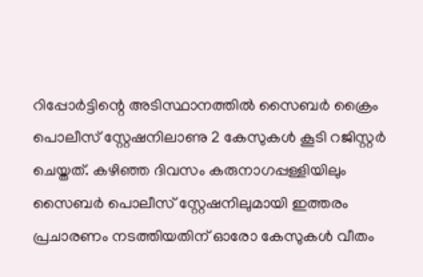റിപ്പോര്‍ട്ടിന്റെ അടിസ്ഥാനത്തില്‍ സൈബര്‍ ക്രൈം പൊലീസ് സ്റ്റേഷനിലാണു 2 കേസുകള്‍ കൂടി റജിസ്റ്റര്‍ ചെയ്തത്. കഴിഞ്ഞ ദിവസം കരുനാഗപ്പള്ളിയിലും സൈബര്‍ പൊലീസ് സ്റ്റേഷനിലുമായി ഇത്തരം പ്രചാരണം നടത്തിയതിന് ഓരോ കേസുകള്‍ വീതം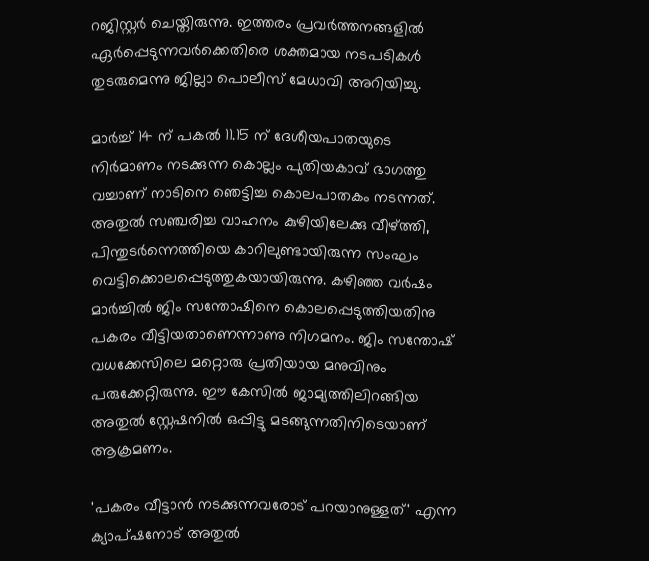റജിസ്റ്റര്‍ ചെയ്തിരുന്നു. ഇത്തരം പ്രവര്‍ത്തനങ്ങളില്‍ ഏര്‍പ്പെടുന്നവര്‍ക്കെതിരെ ശക്തമായ നടപടികള്‍ തുടരുമെന്നു ജില്ലാ പൊലീസ് മേധാവി അറിയിച്ചു.

മാര്‍ച്ച് 14 ന് പകല്‍ 11.15 ന് ദേശീയപാതയുടെ നിര്‍മാണം നടക്കുന്ന കൊല്ലം പുതിയകാവ് ഭാഗത്തു വച്ചാണ് നാടിനെ ഞെട്ടിച്ച കൊലപാതകം നടന്നത്. അതുല്‍ സഞ്ചരിച്ച വാഹനം കുഴിയിലേക്കു വീഴ്ത്തി, പിന്തുടര്‍ന്നെത്തിയെ കാറിലുണ്ടായിരുന്ന സംഘം വെട്ടിക്കൊലപ്പെടുത്തുകയായിരുന്നു. കഴിഞ്ഞ വര്‍ഷം മാര്‍ച്ചില്‍ ജിം സന്തോഷിനെ കൊലപ്പെടുത്തിയതിനു പകരം വീട്ടിയതാണെന്നാണു നിഗമനം. ജിം സന്തോഷ് വധക്കേസിലെ മറ്റൊരു പ്രതിയായ മനുവിനും പരുക്കേറ്റിരുന്നു. ഈ കേസില്‍ ജാമ്യത്തിലിറങ്ങിയ അതുല്‍ സ്റ്റേഷനില്‍ ഒപ്പിട്ടു മടങ്ങുന്നതിനിടെയാണ് ആക്രമണം.

'പകരം വീട്ടാന്‍ നടക്കുന്നവരോട് പറയാനുള്ളത്' എന്ന ക്യാപ്ഷനോട് അതുല്‍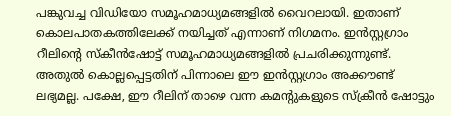പങ്കുവച്ച വിഡിയോ സമൂഹമാധ്യമങ്ങളില്‍ വൈറലായി. ഇതാണ് കൊലപാതകത്തിലേക്ക് നയിച്ചത് എന്നാണ് നിഗമനം. ഇന്‍സ്റ്റഗ്രാം റീലിന്റെ സ്‌കീന്‍ഷോട്ട് സമൂഹമാധ്യമങ്ങളില്‍ പ്രചരിക്കുന്നുണ്ട്. അതുല്‍ കൊല്ലപ്പെട്ടതിന് പിന്നാലെ ഈ ഇന്‍സ്റ്റഗ്രാം അക്കൗണ്ട് ലഭ്യമല്ല. പക്ഷേ, ഈ റീലിന് താഴെ വന്ന കമന്റുകളുടെ സ്‌ക്രീന്‍ ഷോട്ടും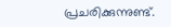പ്രചരിക്കുന്നുണ്ട്.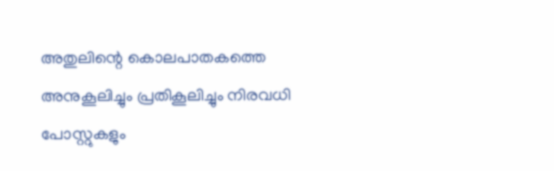അതുലിന്റെ കൊലപാതകത്തെ അനുകൂലിച്ചും പ്രതികൂലിച്ചും നിരവധി പോസ്റ്റുകളും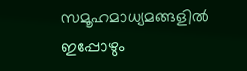സമൂഹമാധ്യമങ്ങളില്‍ ഇപ്പോഴും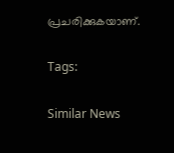പ്രചരിക്കുകയാണ്.

Tags:

Similar News